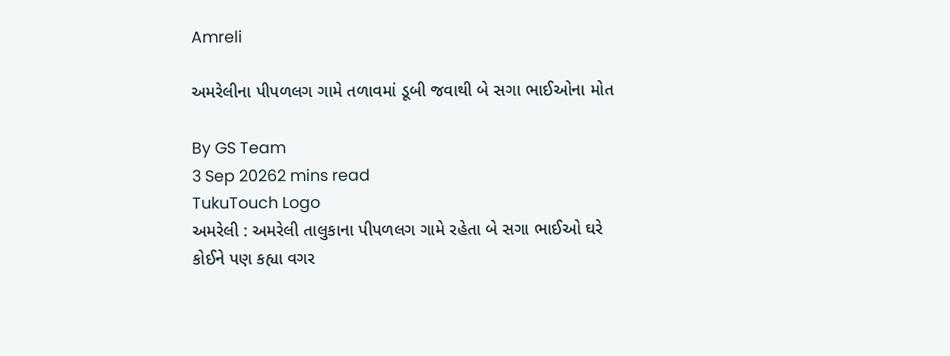Amreli

અમરેલીના પીપળલગ ગામે તળાવમાં ડૂબી જવાથી બે સગા ભાઈઓના મોત

By GS Team
3 Sep 20262 mins read
TukuTouch Logo
અમરેલી : અમરેલી તાલુકાના પીપળલગ ગામે રહેતા બે સગા ભાઈઓ ઘરે કોઈને પણ કહ્યા વગર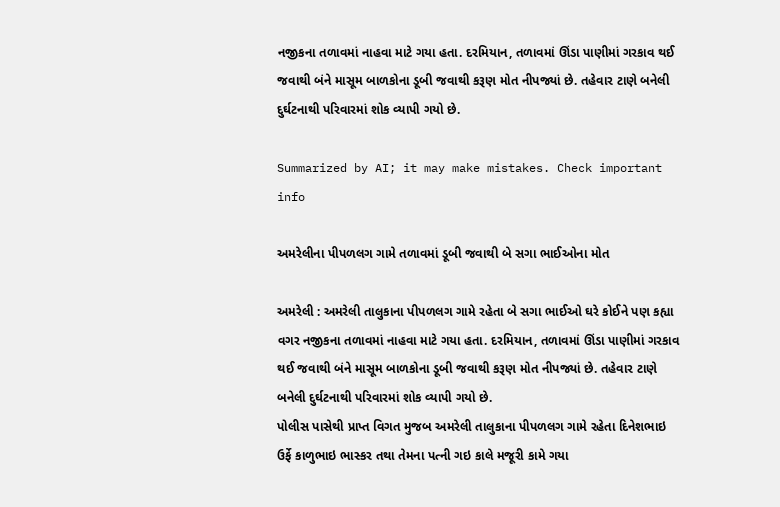નજીકના તળાવમાં નાહવા માટે ગયા હતા. દરમિયાન, તળાવમાં ઊંડા પાણીમાં ગરકાવ થઈ જવાથી બંને માસૂમ બાળકોના ડૂબી જવાથી કરૂણ મોત નીપજ્યાં છે. તહેવાર ટાણે બનેલી દુર્ઘટનાથી પરિવારમાં શોક વ્યાપી ગયો છે.

Summarized by AI; it may make mistakes. Check important info

અમરેલીના પીપળલગ ગામે તળાવમાં ડૂબી જવાથી બે સગા ભાઈઓના મોત

અમરેલી : અમરેલી તાલુકાના પીપળલગ ગામે રહેતા બે સગા ભાઈઓ ઘરે કોઈને પણ કહ્યા વગર નજીકના તળાવમાં નાહવા માટે ગયા હતા. દરમિયાન, તળાવમાં ઊંડા પાણીમાં ગરકાવ થઈ જવાથી બંને માસૂમ બાળકોના ડૂબી જવાથી કરૂણ મોત નીપજ્યાં છે. તહેવાર ટાણે બનેલી દુર્ઘટનાથી પરિવારમાં શોક વ્યાપી ગયો છે.
પોલીસ પાસેથી પ્રાપ્ત વિગત મુજબ અમરેલી તાલુકાના પીપળલગ ગામે રહેતા દિનેશભાઇ ઉર્ફે કાળુભાઇ ભાસ્કર તથા તેમના પત્ની ગઇ કાલે મજૂરી કામે ગયા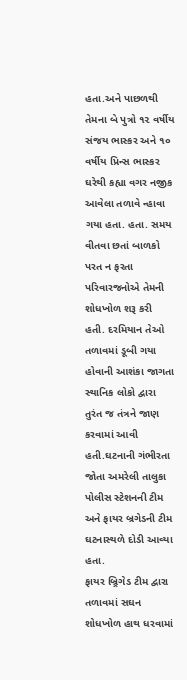હતા.અને પાછળથી તેમના બે પુત્રો ૧૨ વર્ષીય સંજય ભાસ્કર અને ૧૦ વર્ષીય પ્રિન્સ ભાસ્કર ઘરેથી કહ્યા વગર નજીક આવેલા તળાવે ન્હાવા ગયા હતા. હતા. સમય વીતવા છતાં બાળકો પરત ન ફરતા પરિવારજનોએ તેમની શોધખોળ શરૂ કરી હતી. દરમિયાન તેઓ તળાવમાં ડૂબી ગયા હોવાની આશંકા જાગતા સ્થાનિક લોકો દ્વારા તુરંત જ તંત્રને જાણ કરવામાં આવી હતી.ઘટનાની ગંભીરતા જોતા અમરેલી તાલુકા પોલીસ સ્ટેશનની ટીમ અને ફાયર બ્રગેડની ટીમ ઘટનાસ્થળે દોડી આવ્યા હતા.
ફાયર બ્ર્રિગેડ ટીમ દ્વારા તળાવમાં સઘન શોધખોળ હાથ ધરવામાં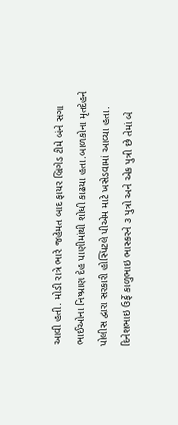આવી હતી. મોડી રાત્રે ભારે જહેમત બાદ ફાયર બ્રિગેડ ટીમે બંને સગા ભાઈઓના નિષ્પ્રાણ દેહ પાણીમાંથી શોધી કાઢયા હતા.બાળકોના મૃતદેહને પોલીસ દ્વારા સરકારી હોસ્પિટલે પીએમ માટે ખસેડવામાં આવ્યા હતા. દિનેશભાઇ ઉર્ફે કાળુભાઇ ભાસ્કરને ૩ પુત્રો અને એક પુત્રી છે તેમાં બે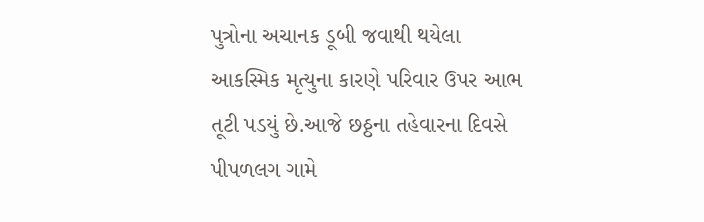પુત્રોના અચાનક ડૂબી જવાથી થયેલા આકસ્મિક મૃત્યુના કારણે પરિવાર ઉપર આભ તૂટી પડયું છે.આજે છઠ્ઠના તહેવારના દિવસે પીપળલગ ગામે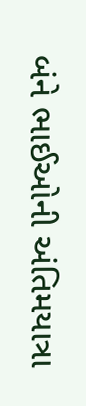બંને ભાઈઓની અંતિમયાત્રા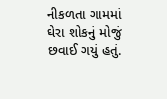નીકળતા ગામમાં ઘેરા શોકનું મોજું છવાઈ ગયું હતું.